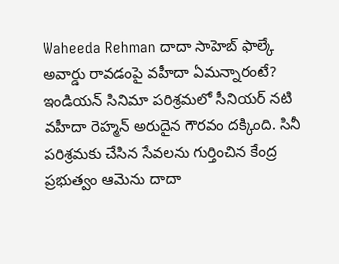Waheeda Rehman దాదా సాహెబ్ ఫాల్కే అవార్డు రావడంపై వహీదా ఏమన్నారంటే?
ఇండియన్ సినిమా పరిశ్రమలో సీనియర్ నటి వహీదా రెహ్మన్ అరుదైన గౌరవం దక్కింది. సినీ పరిశ్రమకు చేసిన సేవలను గుర్తించిన కేంద్ర ప్రభుత్వం ఆమెను దాదా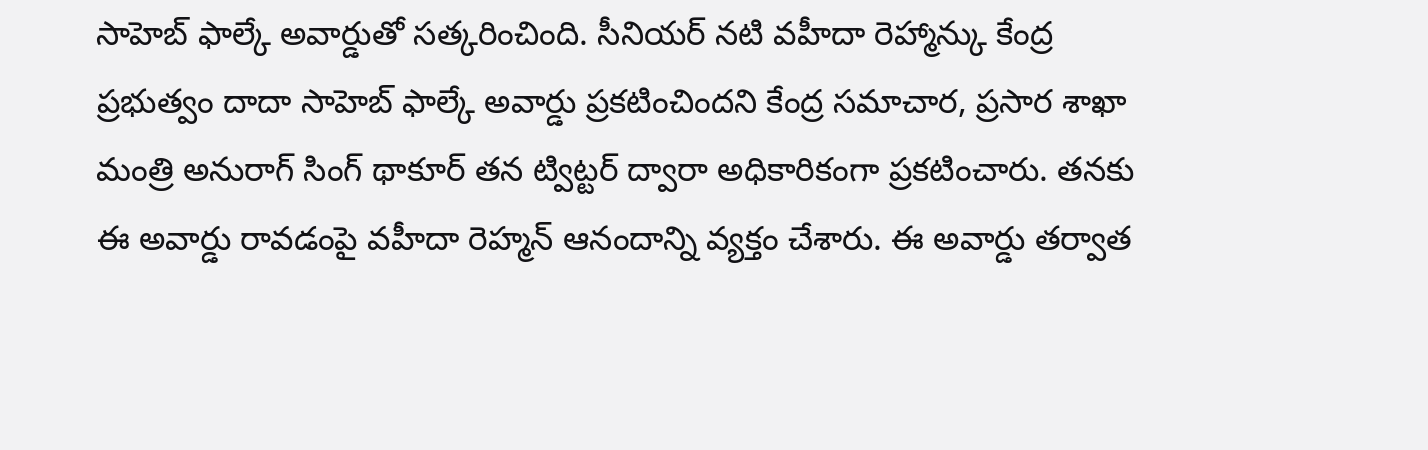సాహెబ్ ఫాల్కే అవార్డుతో సత్కరించింది. సీనియర్ నటి వహీదా రెహ్మాన్కు కేంద్ర ప్రభుత్వం దాదా సాహెబ్ ఫాల్కే అవార్డు ప్రకటించిందని కేంద్ర సమాచార, ప్రసార శాఖా మంత్రి అనురాగ్ సింగ్ థాకూర్ తన ట్విట్టర్ ద్వారా అధికారికంగా ప్రకటించారు. తనకు ఈ అవార్డు రావడంపై వహీదా రెహ్మన్ ఆనందాన్ని వ్యక్తం చేశారు. ఈ అవార్డు తర్వాత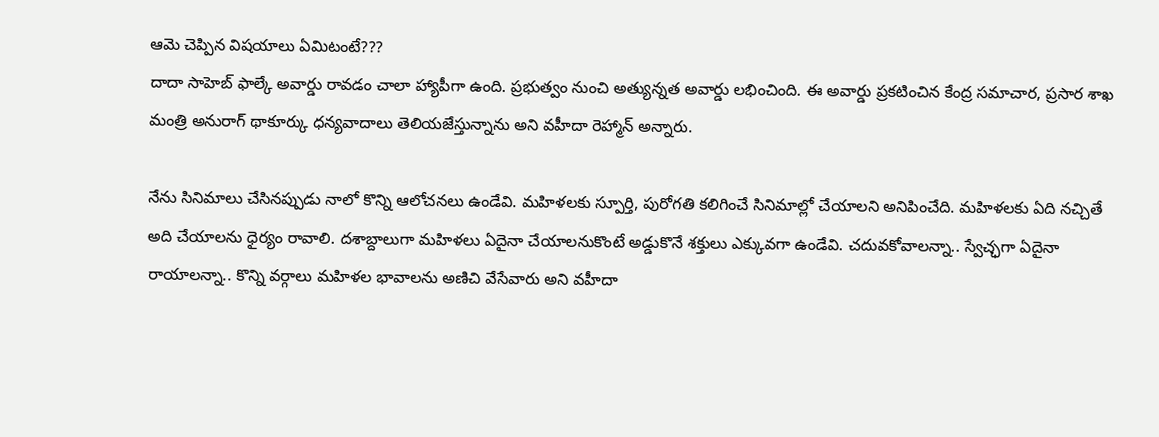ఆమె చెప్పిన విషయాలు ఏమిటంటే???
దాదా సాహెబ్ ఫాల్కే అవార్డు రావడం చాలా హ్యాపీగా ఉంది. ప్రభుత్వం నుంచి అత్యున్నత అవార్డు లభించింది. ఈ అవార్డు ప్రకటించిన కేంద్ర సమాచార, ప్రసార శాఖ మంత్రి అనురాగ్ థాకూర్కు ధన్యవాదాలు తెలియజేస్తున్నాను అని వహీదా రెహ్మాన్ అన్నారు.

నేను సినిమాలు చేసినప్పుడు నాలో కొన్ని ఆలోచనలు ఉండేవి. మహిళలకు స్పూర్తి, పురోగతి కలిగించే సినిమాల్లో చేయాలని అనిపించేది. మహిళలకు ఏది నచ్చితే అది చేయాలను ధైర్యం రావాలి. దశాబ్దాలుగా మహిళలు ఏదైనా చేయాలనుకొంటే అడ్డుకొనే శక్తులు ఎక్కువగా ఉండేవి. చదువకోవాలన్నా.. స్వేచ్ఛగా ఏదైనా రాయాలన్నా.. కొన్ని వర్గాలు మహిళల భావాలను అణిచి వేసేవారు అని వహీదా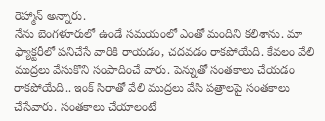రెహ్మాన్ అన్నారు.
నేను బెంగళూరులో ఉండే సమయంలో ఎంతో మందిని కలిశాను. మా ఫ్యాక్టరీలో పనిచేసే వారికి రాయడం, చదవడం రాకపోయేది. కేవలం వేలి ముద్రలు వేసుకొని సంపాదించే వారు. పెన్నుతో సంతకాలు చేయడం రాకపోయేది.. ఇంక్ సిరాతో వేలి ముద్రలు వేసి పత్రాలపై సంతకాలు చేసేవారు. సంతకాలు చేయాలంటే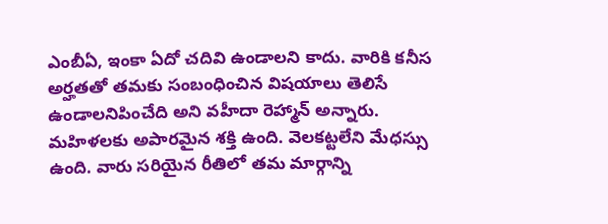ఎంబీఏ, ఇంకా ఏదో చదివి ఉండాలని కాదు. వారికి కనీస అర్హతతో తమకు సంబంధించిన విషయాలు తెలిసే ఉండాలనిపించేది అని వహీదా రెహ్మాన్ అన్నారు.
మహిళలకు అపారమైన శక్తి ఉంది. వెలకట్టలేని మేధస్సు ఉంది. వారు సరియైన రీతిలో తమ మార్గాన్ని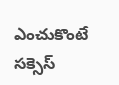ఎంచుకొంటే సక్సెస్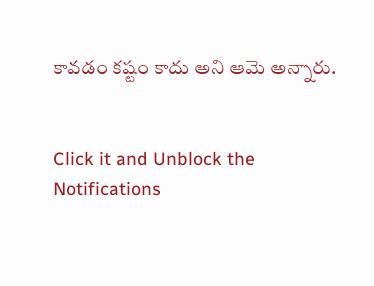కావడం కష్టం కాదు అని ఆమె అన్నారు.


Click it and Unblock the Notifications